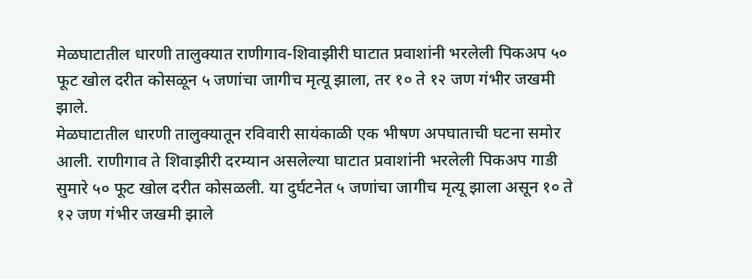मेळघाटातील धारणी तालुक्यात राणीगाव-शिवाझीरी घाटात प्रवाशांनी भरलेली पिकअप ५० फूट खोल दरीत कोसळून ५ जणांचा जागीच मृत्यू झाला, तर १० ते १२ जण गंभीर जखमी झाले.
मेळघाटातील धारणी तालुक्यातून रविवारी सायंकाळी एक भीषण अपघाताची घटना समोर आली. राणीगाव ते शिवाझीरी दरम्यान असलेल्या घाटात प्रवाशांनी भरलेली पिकअप गाडी सुमारे ५० फूट खोल दरीत कोसळली. या दुर्घटनेत ५ जणांचा जागीच मृत्यू झाला असून १० ते १२ जण गंभीर जखमी झाले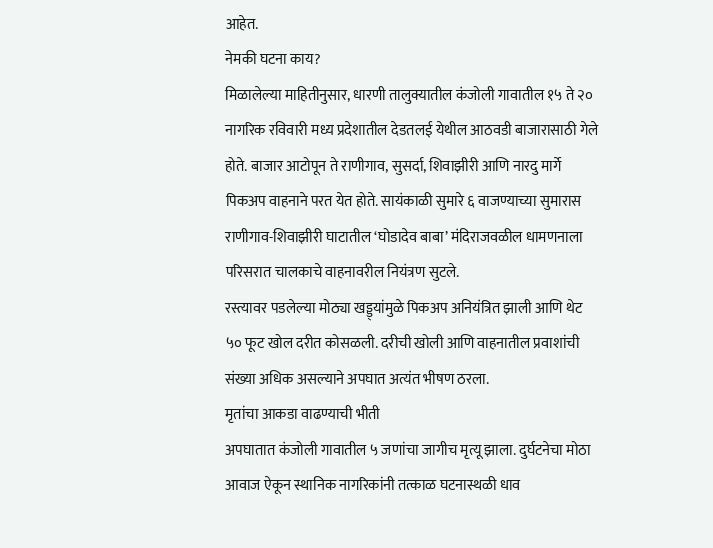आहेत.
नेमकी घटना काय?
मिळालेल्या माहितीनुसार, धारणी तालुक्यातील कंजोली गावातील १५ ते २० नागरिक रविवारी मध्य प्रदेशातील देडतलई येथील आठवडी बाजारासाठी गेले होते. बाजार आटोपून ते राणीगाव, सुसर्दा, शिवाझीरी आणि नारदु मार्गे पिकअप वाहनाने परत येत होते. सायंकाळी सुमारे ६ वाजण्याच्या सुमारास राणीगाव-शिवाझीरी घाटातील ‘घोडादेव बाबा’ मंदिराजवळील धामणनाला परिसरात चालकाचे वाहनावरील नियंत्रण सुटले.
रस्त्यावर पडलेल्या मोठ्या खड्ड्यांमुळे पिकअप अनियंत्रित झाली आणि थेट ५० फूट खोल दरीत कोसळली. दरीची खोली आणि वाहनातील प्रवाशांची संख्या अधिक असल्याने अपघात अत्यंत भीषण ठरला.
मृतांचा आकडा वाढण्याची भीती
अपघातात कंजोली गावातील ५ जणांचा जागीच मृत्यू झाला. दुर्घटनेचा मोठा आवाज ऐकून स्थानिक नागरिकांनी तत्काळ घटनास्थळी धाव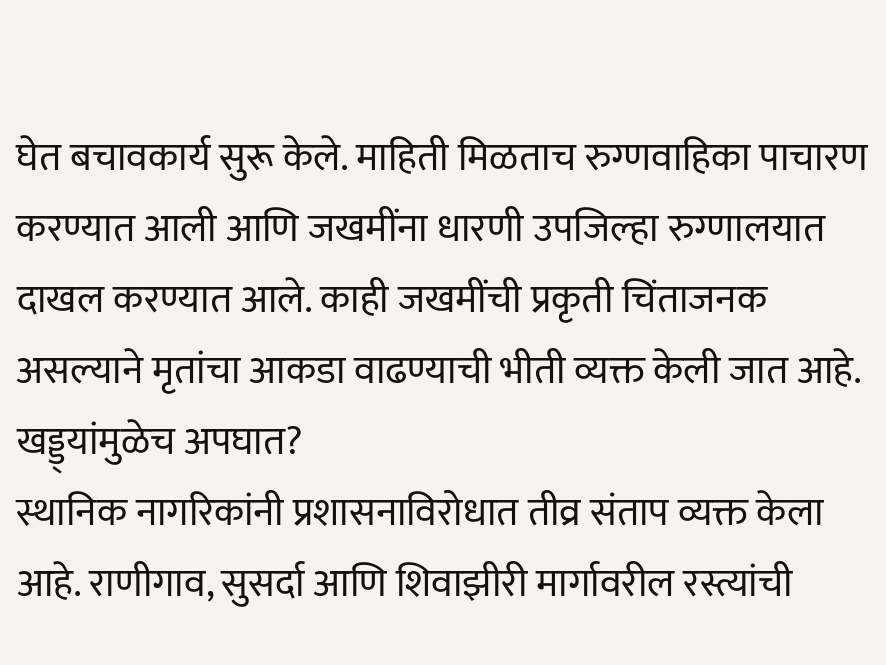घेत बचावकार्य सुरू केले. माहिती मिळताच रुग्णवाहिका पाचारण करण्यात आली आणि जखमींना धारणी उपजिल्हा रुग्णालयात दाखल करण्यात आले. काही जखमींची प्रकृती चिंताजनक असल्याने मृतांचा आकडा वाढण्याची भीती व्यक्त केली जात आहे.
खड्ड्यांमुळेच अपघात?
स्थानिक नागरिकांनी प्रशासनाविरोधात तीव्र संताप व्यक्त केला आहे. राणीगाव, सुसर्दा आणि शिवाझीरी मार्गावरील रस्त्यांची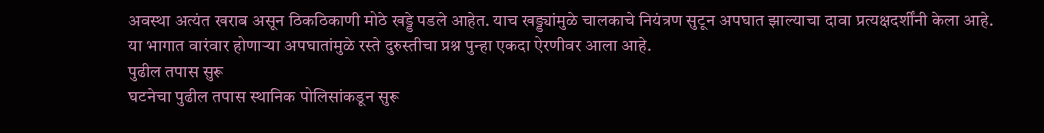अवस्था अत्यंत खराब असून ठिकठिकाणी मोठे खड्डे पडले आहेत. याच खड्ड्यांमुळे चालकाचे नियंत्रण सुटून अपघात झाल्याचा दावा प्रत्यक्षदर्शींनी केला आहे. या भागात वारंवार होणाऱ्या अपघातांमुळे रस्ते दुरुस्तीचा प्रश्न पुन्हा एकदा ऐरणीवर आला आहे.
पुढील तपास सुरू
घटनेचा पुढील तपास स्थानिक पोलिसांकडून सुरू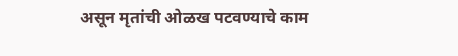असून मृतांची ओळख पटवण्याचे काम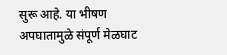सुरू आहे. या भीषण अपघातामुळे संपूर्ण मेळघाट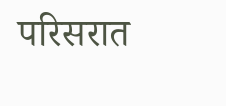परिसरात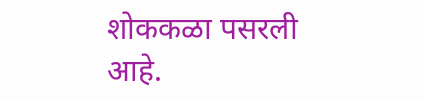शोककळा पसरली आहे.